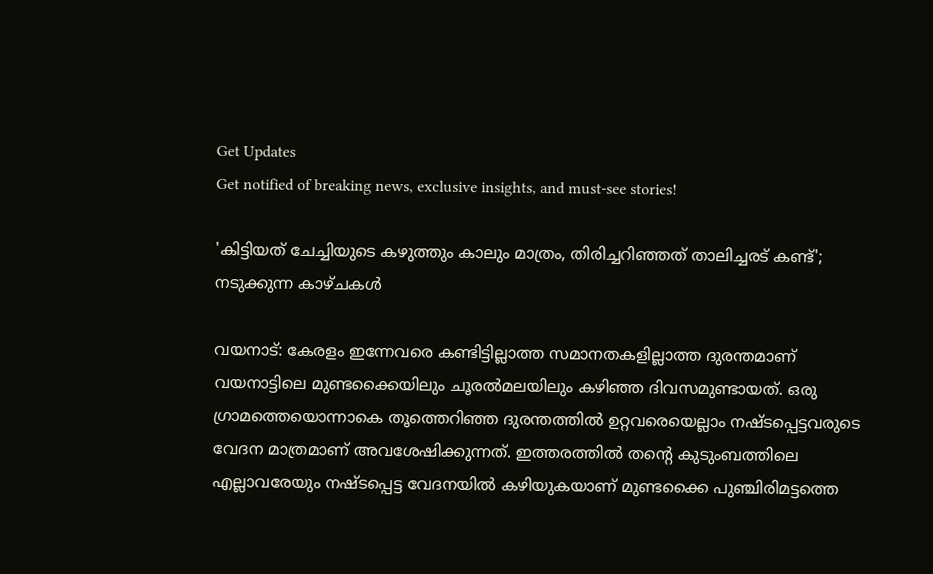Get Updates
Get notified of breaking news, exclusive insights, and must-see stories!

'കിട്ടിയത് ചേച്ചിയുടെ കഴുത്തും കാലും മാത്രം, തിരിച്ചറിഞ്ഞത് താലിച്ചരട് കണ്ട്'; നടുക്കുന്ന കാഴ്ചകള്‍

വയനാട്: കേരളം ഇന്നേവരെ കണ്ടിട്ടില്ലാത്ത സമാനതകളില്ലാത്ത ദുരന്തമാണ് വയനാട്ടിലെ മുണ്ടക്കൈയിലും ചൂരല്‍മലയിലും കഴിഞ്ഞ ദിവസമുണ്ടായത്. ഒരു ഗ്രാമത്തെയൊന്നാകെ തൂത്തെറിഞ്ഞ ദുരന്തത്തില്‍ ഉറ്റവരെയെല്ലാം നഷ്ടപ്പെട്ടവരുടെ വേദന മാത്രമാണ് അവശേഷിക്കുന്നത്. ഇത്തരത്തില്‍ തന്റെ കുടുംബത്തിലെ എല്ലാവരേയും നഷ്ടപ്പെട്ട വേദനയില്‍ കഴിയുകയാണ് മുണ്ടക്കൈ പുഞ്ചിരിമട്ടത്തെ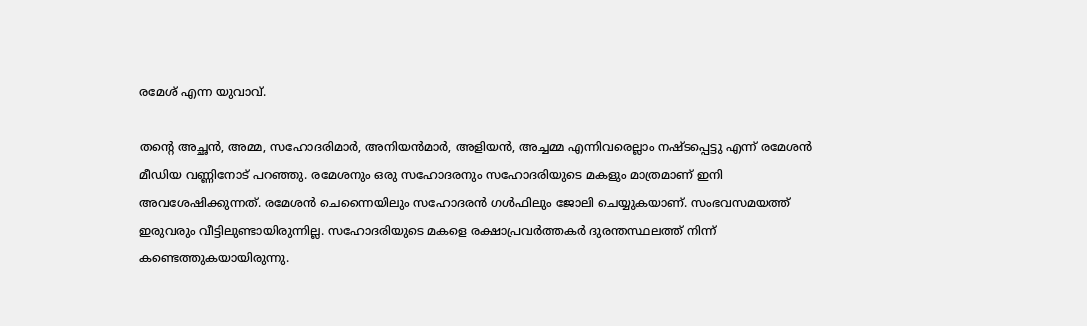രമേശ് എന്ന യുവാവ്.

തന്റെ അച്ഛന്‍, അമ്മ, സഹോദരിമാര്‍, അനിയന്‍മാര്‍, അളിയന്‍, അച്ചമ്മ എന്നിവരെല്ലാം നഷ്ടപ്പെട്ടു എന്ന് രമേശന്‍ മീഡിയ വണ്ണിനോട് പറഞ്ഞു. രമേശനും ഒരു സഹോദരനും സഹോദരിയുടെ മകളും മാത്രമാണ് ഇനി അവശേഷിക്കുന്നത്. രമേശന്‍ ചെന്നൈയിലും സഹോദരന്‍ ഗള്‍ഫിലും ജോലി ചെയ്യുകയാണ്. സംഭവസമയത്ത് ഇരുവരും വീട്ടിലുണ്ടായിരുന്നില്ല. സഹോദരിയുടെ മകളെ രക്ഷാപ്രവര്‍ത്തകര്‍ ദുരന്തസ്ഥലത്ത് നിന്ന് കണ്ടെത്തുകയായിരുന്നു.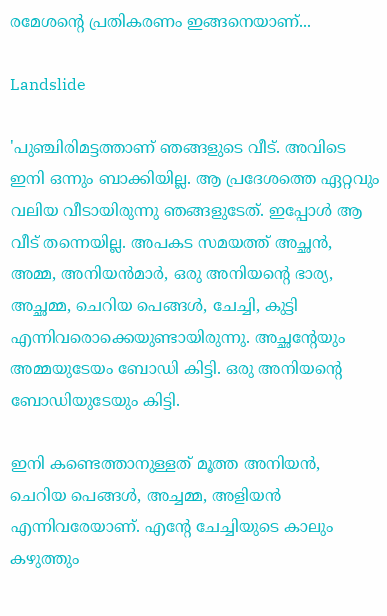രമേശന്റെ പ്രതികരണം ഇങ്ങനെയാണ്...

Landslide

'പുഞ്ചിരിമട്ടത്താണ് ഞങ്ങളുടെ വീട്. അവിടെ ഇനി ഒന്നും ബാക്കിയില്ല. ആ പ്രദേശത്തെ ഏറ്റവും വലിയ വീടായിരുന്നു ഞങ്ങളുടേത്. ഇപ്പോള്‍ ആ വീട് തന്നെയില്ല. അപകട സമയത്ത് അച്ഛന്‍, അമ്മ, അനിയന്‍മാര്‍, ഒരു അനിയന്റെ ഭാര്യ, അച്ഛമ്മ, ചെറിയ പെങ്ങള്‍, ചേച്ചി, കുട്ടി എന്നിവരൊക്കെയുണ്ടായിരുന്നു. അച്ഛന്റേയും അമ്മയുടേയം ബോഡി കിട്ടി. ഒരു അനിയന്റെ ബോഡിയുടേയും കിട്ടി.

ഇനി കണ്ടെത്താനുള്ളത് മൂത്ത അനിയന്‍, ചെറിയ പെങ്ങള്‍, അച്ചമ്മ, അളിയന്‍ എന്നിവരേയാണ്. എന്റേ ചേച്ചിയുടെ കാലും കഴുത്തും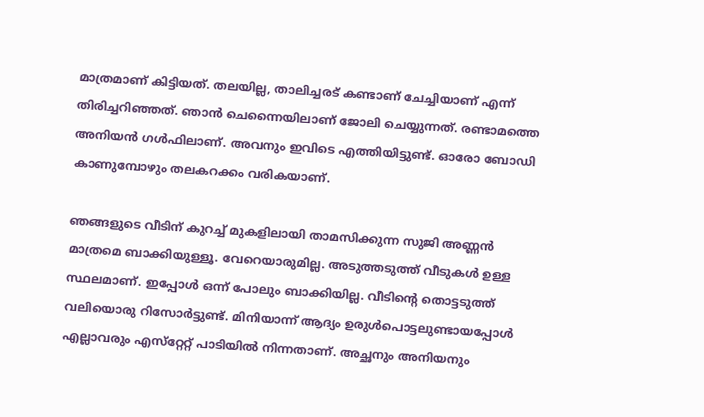മാത്രമാണ് കിട്ടിയത്. തലയില്ല, താലിച്ചരട് കണ്ടാണ് ചേച്ചിയാണ് എന്ന് തിരിച്ചറിഞ്ഞത്. ഞാന്‍ ചെന്നൈയിലാണ് ജോലി ചെയ്യുന്നത്. രണ്ടാമത്തെ അനിയന്‍ ഗള്‍ഫിലാണ്. അവനും ഇവിടെ എത്തിയിട്ടുണ്ട്. ഓരോ ബോഡി കാണുമ്പോഴും തലകറക്കം വരികയാണ്.

ഞങ്ങളുടെ വീടിന് കുറച്ച് മുകളിലായി താമസിക്കുന്ന സുജി അണ്ണന്‍ മാത്രമെ ബാക്കിയുള്ളൂ. വേറെയാരുമില്ല. അടുത്തടുത്ത് വീടുകള്‍ ഉള്ള സ്ഥലമാണ്. ഇപ്പോള്‍ ഒന്ന് പോലും ബാക്കിയില്ല. വീടിന്റെ തൊട്ടടുത്ത് വലിയൊരു റിസോര്‍ട്ടുണ്ട്. മിനിയാന്ന് ആദ്യം ഉരുള്‍പൊട്ടലുണ്ടായപ്പോള്‍ എല്ലാവരും എസ്‌റ്റേറ്റ് പാടിയില്‍ നിന്നതാണ്. അച്ഛനും അനിയനും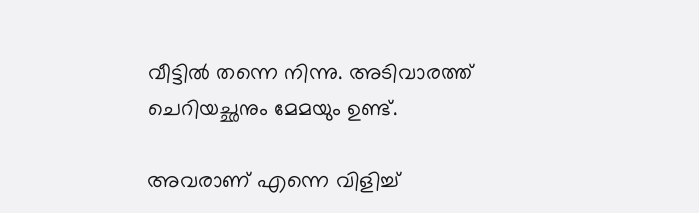വീട്ടില്‍ തന്നെ നിന്നു. അടിവാരത്ത് ചെറിയച്ഛനും മേമയും ഉണ്ട്.

അവരാണ് എന്നെ വിളിച്ച്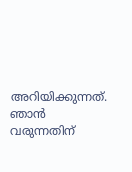അറിയിക്കുന്നത്. ഞാന്‍ വരുന്നതിന്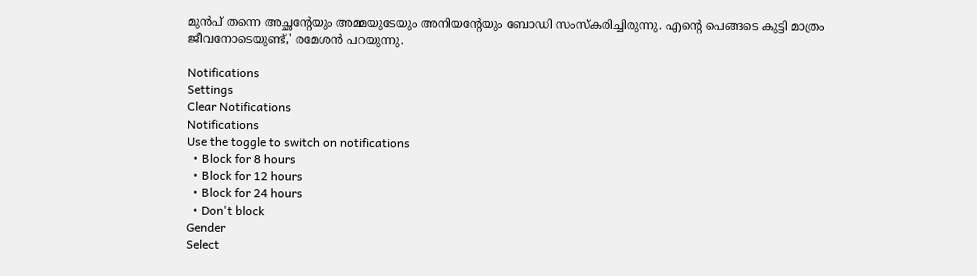മുന്‍പ് തന്നെ അച്ഛന്റേയും അമ്മയുടേയും അനിയന്റേയും ബോഡി സംസ്‌കരിച്ചിരുന്നു. എന്റെ പെങ്ങടെ കുട്ടി മാത്രം ജീവനോടെയുണ്ട്,' രമേശന്‍ പറയുന്നു.

Notifications
Settings
Clear Notifications
Notifications
Use the toggle to switch on notifications
  • Block for 8 hours
  • Block for 12 hours
  • Block for 24 hours
  • Don't block
Gender
Select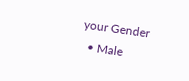your Gender
  • Male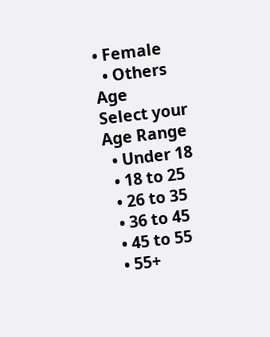• Female
  • Others
Age
Select your Age Range
  • Under 18
  • 18 to 25
  • 26 to 35
  • 36 to 45
  • 45 to 55
  • 55+